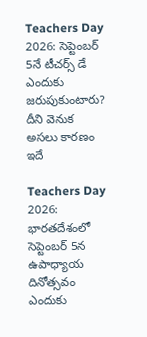Teachers Day 2026: సెప్టెంబర్ 5నే టీచర్స్ డే ఎందుకు జరుపుకుంటారు? దీని వెనుక అసలు కారణం ఇదే

Teachers Day 2026: భారతదేశంలో సెప్టెంబర్ 5న ఉపాధ్యాయ దినోత్సవం ఎందుకు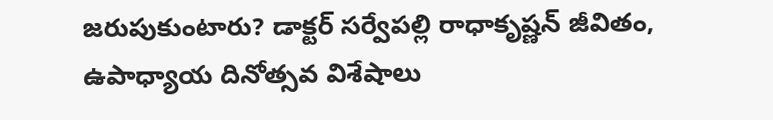జరుపుకుంటారు? డాక్టర్ సర్వేపల్లి రాధాకృష్ణన్ జీవితం, ఉపాధ్యాయ దినోత్సవ విశేషాలు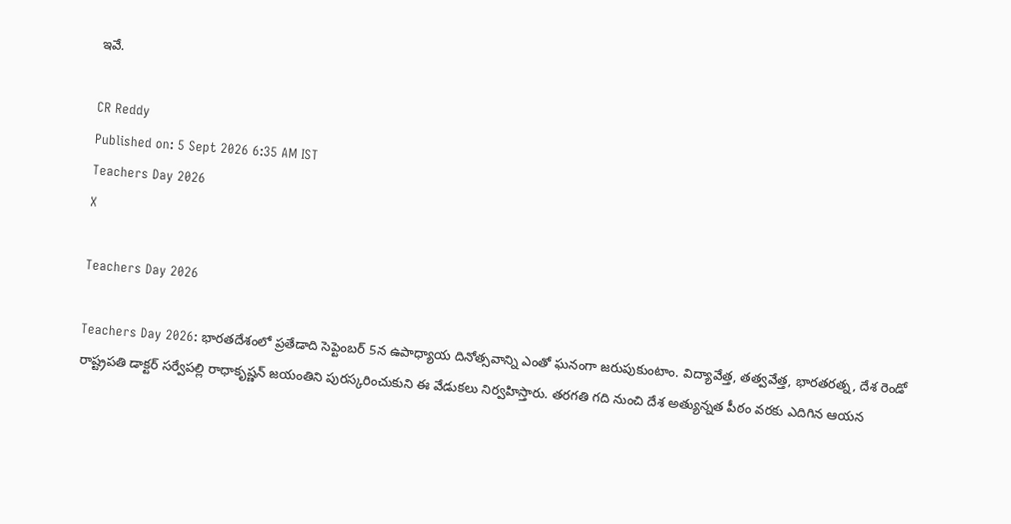ఇవే.

CR Reddy
Published on: 5 Sept 2026 6:35 AM IST
Teachers Day 2026
X

Teachers Day 2026

Teachers Day 2026: భారతదేశంలో ప్రతేడాది సెప్టెంబర్ 5న ఉపాధ్యాయ దినోత్సవాన్ని ఎంతో ఘనంగా జరుపుకుంటాం. విద్యావేత్త, తత్వవేత్త, భారతరత్న, దేశ రెండో రాష్ట్రపతి డాక్టర్ సర్వేపల్లి రాధాకృష్ణన్ జయంతిని పురస్కరించుకుని ఈ వేడుకలు నిర్వహిస్తారు. తరగతి గది నుంచి దేశ అత్యున్నత పీఠం వరకు ఎదిగిన ఆయన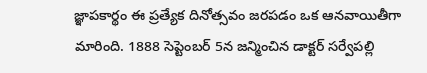జ్ఞాపకార్థం ఈ ప్రత్యేక దినోత్సవం జరపడం ఒక ఆనవాయితీగా మారింది. 1888 సెప్టెంబర్ 5న జన్మించిన డాక్టర్ సర్వేపల్లి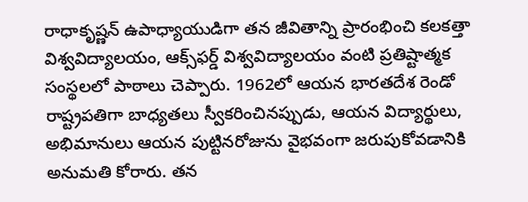రాధాకృష్ణన్ ఉపాధ్యాయుడిగా తన జీవితాన్ని ప్రారంభించి కలకత్తా విశ్వవిద్యాలయం, ఆక్స్‌ఫర్డ్ విశ్వవిద్యాలయం వంటి ప్రతిష్టాత్మక సంస్థలలో పాఠాలు చెప్పారు. 1962లో ఆయన భారతదేశ రెండో రాష్ట్రపతిగా బాధ్యతలు స్వీకరించినప్పుడు, ఆయన విద్యార్థులు, అభిమానులు ఆయన పుట్టినరోజును వైభవంగా జరుపుకోవడానికి అనుమతి కోరారు. తన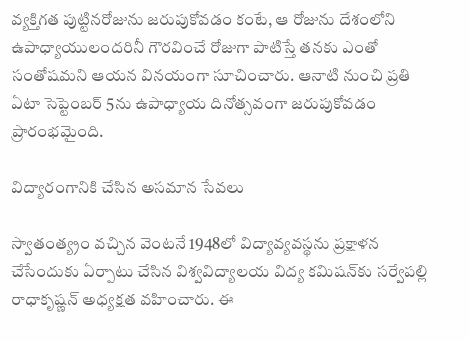వ్యక్తిగత పుట్టినరోజును జరుపుకోవడం కంటే, ఆ రోజును దేశంలోని ఉపాధ్యాయులందరినీ గౌరవించే రోజుగా పాటిస్తే తనకు ఎంతో సంతోషమని ఆయన వినయంగా సూచించారు. ఆనాటి నుంచి ప్రతి ఏటా సెప్టెంబర్ 5ను ఉపాధ్యాయ దినోత్సవంగా జరుపుకోవడం ప్రారంభమైంది.

విద్యారంగానికి చేసిన అసమాన సేవలు

స్వాతంత్య్రం వచ్చిన వెంటనే 1948లో విద్యావ్యవస్థను ప్రక్షాళన చేసేందుకు ఏర్పాటు చేసిన విశ్వవిద్యాలయ విద్య కమిషన్‌కు సర్వేపల్లి రాధాకృష్ణన్ అధ్యక్షత వహించారు. ఈ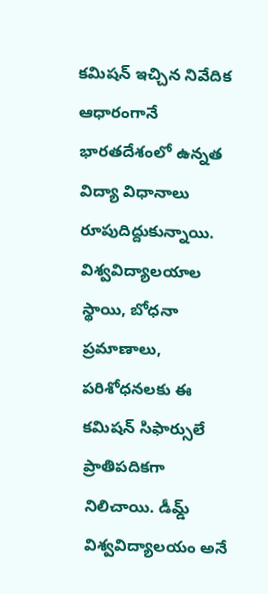కమిషన్ ఇచ్చిన నివేదిక ఆధారంగానే భారతదేశంలో ఉన్నత విద్యా విధానాలు రూపుదిద్దుకున్నాయి. విశ్వవిద్యాలయాల స్థాయి, బోధనా ప్రమాణాలు, పరిశోధనలకు ఈ కమిషన్ సిఫార్సులే ప్రాతిపదికగా నిలిచాయి. డీమ్డ్ విశ్వవిద్యాలయం అనే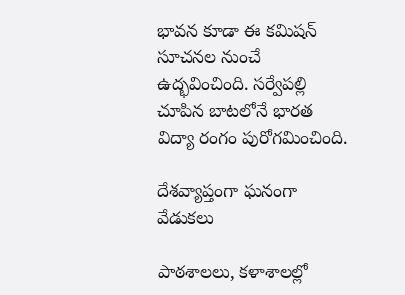భావన కూడా ఈ కమిషన్ సూచనల నుంచే ఉద్భవించింది. సర్వేపల్లి చూపిన బాటలోనే భారత విద్యా రంగం పురోగమించింది.

దేశవ్యాప్తంగా ఘనంగా వేడుకలు

పాఠశాలలు, కళాశాలల్లో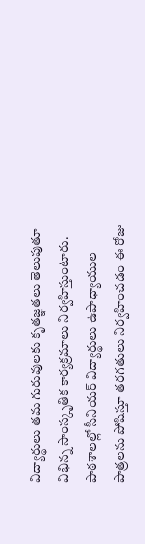విద్యార్థులు తమ గురువులకు కృతజ్ఞతలు తెలుపుతూ విభిన్న సాంస్కృతిక కార్యక్రమాలు నిర్వహిస్తుంటారు. పాఠశాలల్లో సీనియర్ విద్యార్థులు ఉపాధ్యాయుల పాత్రలను పోషిస్తూ తరగతులు నిర్వహించడం ఈ రోజు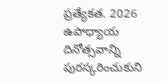ప్రత్యేకత. 2026 ఉపాధ్యాయ దినోత్సవాన్ని పురస్కరించుకుని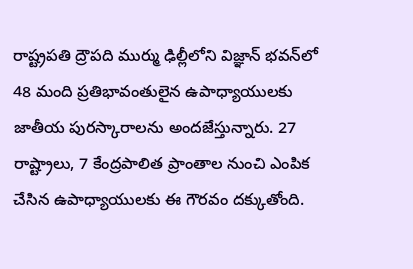రాష్ట్రపతి ద్రౌపది ముర్ము ఢిల్లీలోని విజ్ఞాన్ భవన్‌లో 48 మంది ప్రతిభావంతులైన ఉపాధ్యాయులకు జాతీయ పురస్కారాలను అందజేస్తున్నారు. 27 రాష్ట్రాలు, 7 కేంద్రపాలిత ప్రాంతాల నుంచి ఎంపిక చేసిన ఉపాధ్యాయులకు ఈ గౌరవం దక్కుతోంది.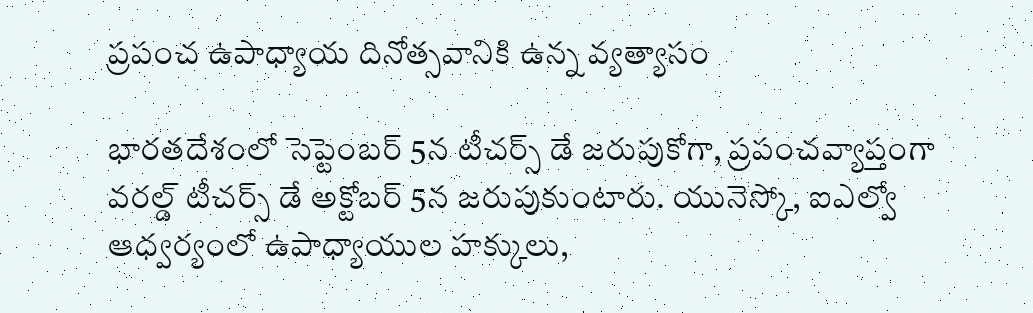ప్రపంచ ఉపాధ్యాయ దినోత్సవానికి ఉన్న వ్యత్యాసం

భారతదేశంలో సెప్టెంబర్ 5న టీచర్స్ డే జరుపుకోగా, ప్రపంచవ్యాప్తంగా వరల్డ్ టీచర్స్ డే అక్టోబర్ 5న జరుపుకుంటారు. యునెస్కో, ఐఎల్వో ఆధ్వర్యంలో ఉపాధ్యాయుల హక్కులు,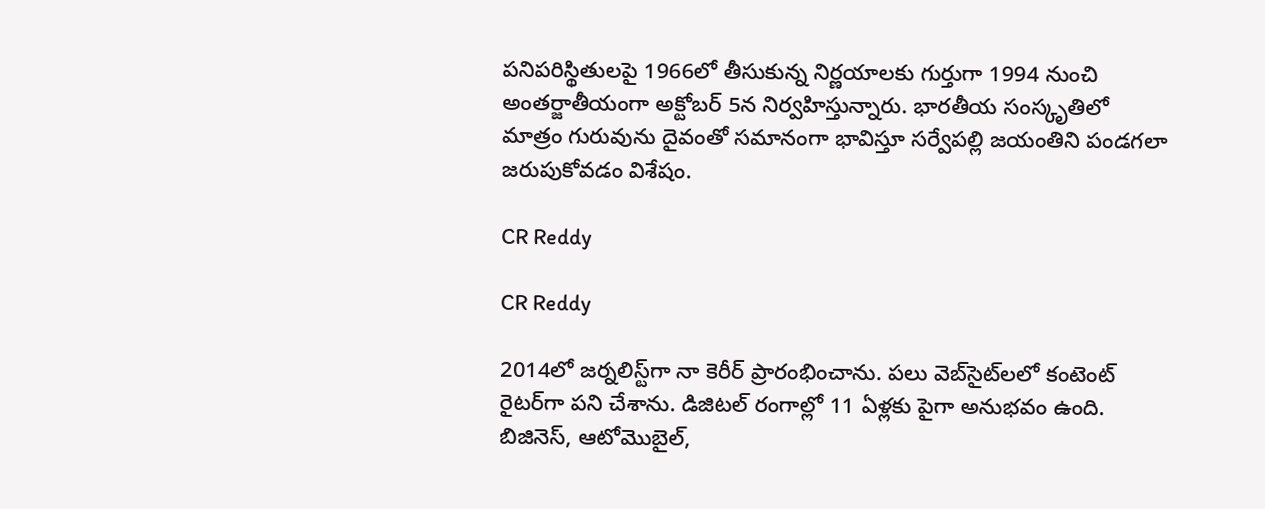పనిపరిస్థితులపై 1966లో తీసుకున్న నిర్ణయాలకు గుర్తుగా 1994 నుంచి అంతర్జాతీయంగా అక్టోబర్ 5న నిర్వహిస్తున్నారు. భారతీయ సంస్కృతిలో మాత్రం గురువును దైవంతో సమానంగా భావిస్తూ సర్వేపల్లి జయంతిని పండగలా జరుపుకోవడం విశేషం.

CR Reddy

CR Reddy

2014లో జర్నలిస్ట్‌గా నా కెరీర్ ప్రారంభించాను. పలు వెబ్‌సైట్‌లలో కంటెంట్ రైటర్‌గా పని చేశాను. డిజిటల్‌ రంగాల్లో 11 ఏళ్లకు పైగా అనుభవం ఉంది. బిజినెస్, ఆటోమొబైల్,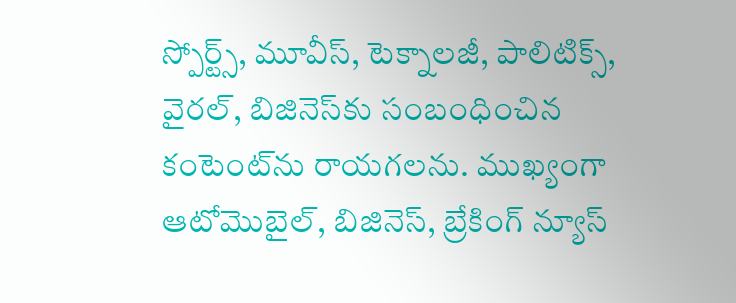స్పోర్ట్స్, మూవీస్, టెక్నాలజీ, పాలిటిక్స్, వైరల్, బిజినెస్‌కు సంబంధించిన కంటెంట్‌ను రాయగలను. ముఖ్యంగా ఆటోమొబైల్, బిజినెస్, బ్రేకింగ్ న్యూస్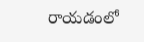రాయడంలో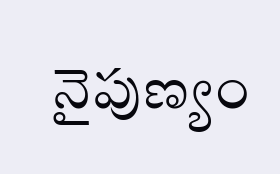నైపుణ్యం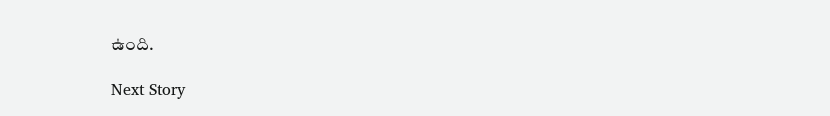ఉంది.

Next Story